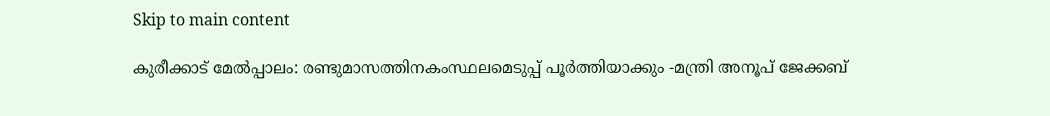Skip to main content

കുരീക്കാട് മേല്‍പ്പാലം: രണ്ടുമാസത്തിനകംസ്ഥലമെടുപ്പ് പൂര്‍ത്തിയാക്കും -മന്ത്രി അനൂപ് ജേക്കബ്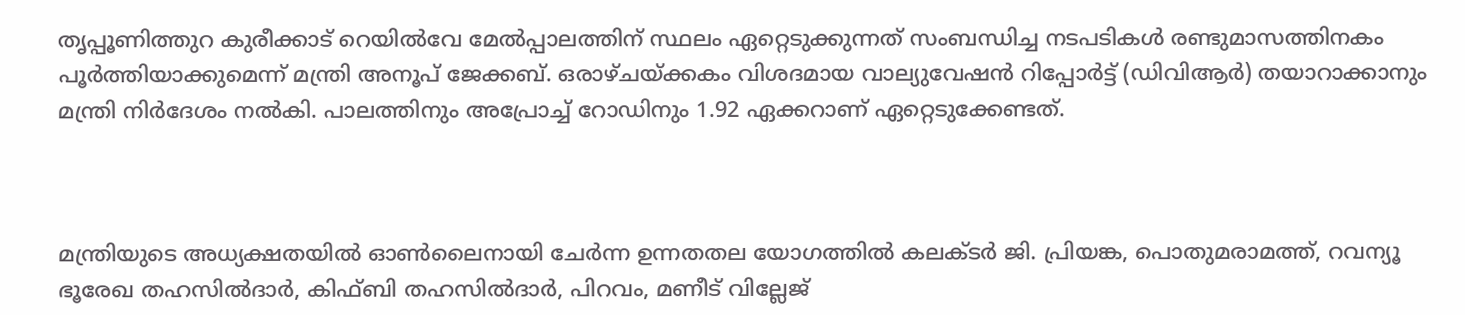തൃപ്പൂണിത്തുറ കുരീക്കാട് റെയില്‍വേ മേല്‍പ്പാലത്തിന് സ്ഥലം ഏറ്റെടുക്കുന്നത് സംബന്ധിച്ച നടപടികള്‍ രണ്ടുമാസത്തിനകം പൂര്‍ത്തിയാക്കുമെന്ന് മന്ത്രി അനൂപ് ജേക്കബ്. ഒരാഴ്ചയ്ക്കകം വിശദമായ വാല്യുവേഷന്‍ റിപ്പോര്‍ട്ട് (ഡിവിആര്‍) തയാറാക്കാനും മന്ത്രി നിര്‍ദേശം നല്‍കി. പാലത്തിനും അപ്രോച്ച് റോഡിനും 1.92 ഏക്കറാണ് ഏറ്റെടുക്കേണ്ടത്.



മന്ത്രിയുടെ അധ്യക്ഷതയില്‍ ഓണ്‍ലൈനായി ചേര്‍ന്ന ഉന്നതതല യോഗത്തില്‍ കലക്ടര്‍ ജി. പ്രിയങ്ക, പൊതുമരാമത്ത്, റവന്യൂ ഭൂരേഖ തഹസില്‍ദാര്‍, കിഫ്ബി തഹസില്‍ദാര്‍, പിറവം, മണീട് വില്ലേജ്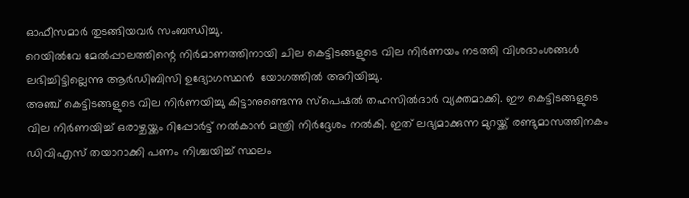ഓഫീസമാര്‍ തുടങ്ങിയവര്‍ സംബന്ധിച്ചു.
റെയില്‍വേ മേല്‍പ്പാലത്തിന്റെ നിര്‍മാണത്തിനായി ചില കെട്ടിടങ്ങളുടെ വില നിര്‍ണയം നടത്തി വിശദാംശങ്ങള്‍ ലഭിച്ചിട്ടില്ലെന്നു ആര്‍ഡിബിസി ഉദ്യോഗസ്ഥന്‍  യോഗത്തില്‍ അറിയിച്ചു.
അഞ്ച് കെട്ടിടങ്ങളുടെ വില നിര്‍ണയിച്ചു കിട്ടാനുണ്ടെന്നു സ്‌പെഷല്‍ തഹസില്‍ദാര്‍ വ്യക്തമാക്കി. ഈ കെട്ടിടങ്ങളുടെ വില നിര്‍ണയിച്ച് ഒരാഴ്ചയ്ക്കം റിപ്പോര്‍ട്ട് നല്‍കാന്‍ മന്ത്രി നിര്‍ദ്ദേശം നല്‍കി. ഇത് ലഭ്യമാക്കുന്ന മുറയ്ക്ക് രണ്ടുമാസത്തിനകം ഡിവിഎസ് തയാറാക്കി പണം നിശ്ചയിച്ച് സ്ഥലം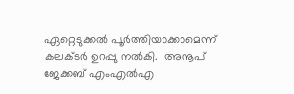ഏറ്റെടുക്കല്‍ പൂര്‍ത്തിയാക്കാമെന്ന് കലക്ടര്‍ ഉറപ്പു നല്‍കി.  അനൂപ് ജേക്കബ് എംഎല്‍എ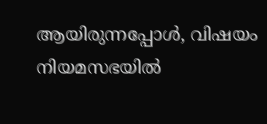ആയിരുന്നപ്പോള്‍, വിഷയം നിയമസഭയില്‍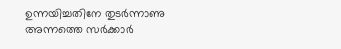ഉന്നയിച്ചതിനേ തുടര്‍ന്നാണു അന്നത്തെ സര്‍ക്കാര്‍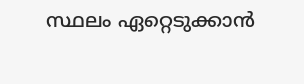സ്ഥലം ഏറ്റെടുക്കാന്‍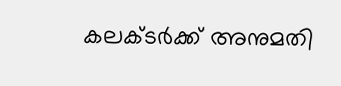കലക്ടര്‍ക്ക് അനുമതി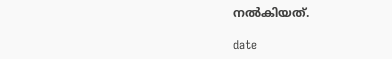നല്‍കിയത്.

date